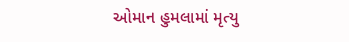ઓમાન હુમલામાં મૃત્યુ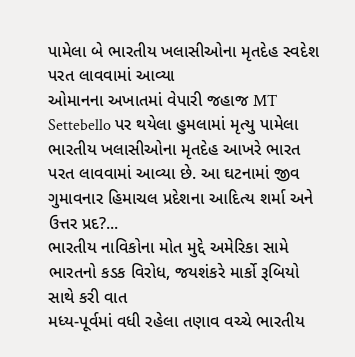પામેલા બે ભારતીય ખલાસીઓના મૃતદેહ સ્વદેશ પરત લાવવામાં આવ્યા
ઓમાનના અખાતમાં વેપારી જહાજ MT Settebello પર થયેલા હુમલામાં મૃત્યુ પામેલા ભારતીય ખલાસીઓના મૃતદેહ આખરે ભારત પરત લાવવામાં આવ્યા છે. આ ઘટનામાં જીવ ગુમાવનાર હિમાચલ પ્રદેશના આદિત્ય શર્મા અને ઉત્તર પ્રદ?...
ભારતીય નાવિકોના મોત મુદ્દે અમેરિકા સામે ભારતનો કડક વિરોધ, જયશંકરે માર્કો રૂબિયો સાથે કરી વાત
મધ્ય-પૂર્વમાં વધી રહેલા તણાવ વચ્ચે ભારતીય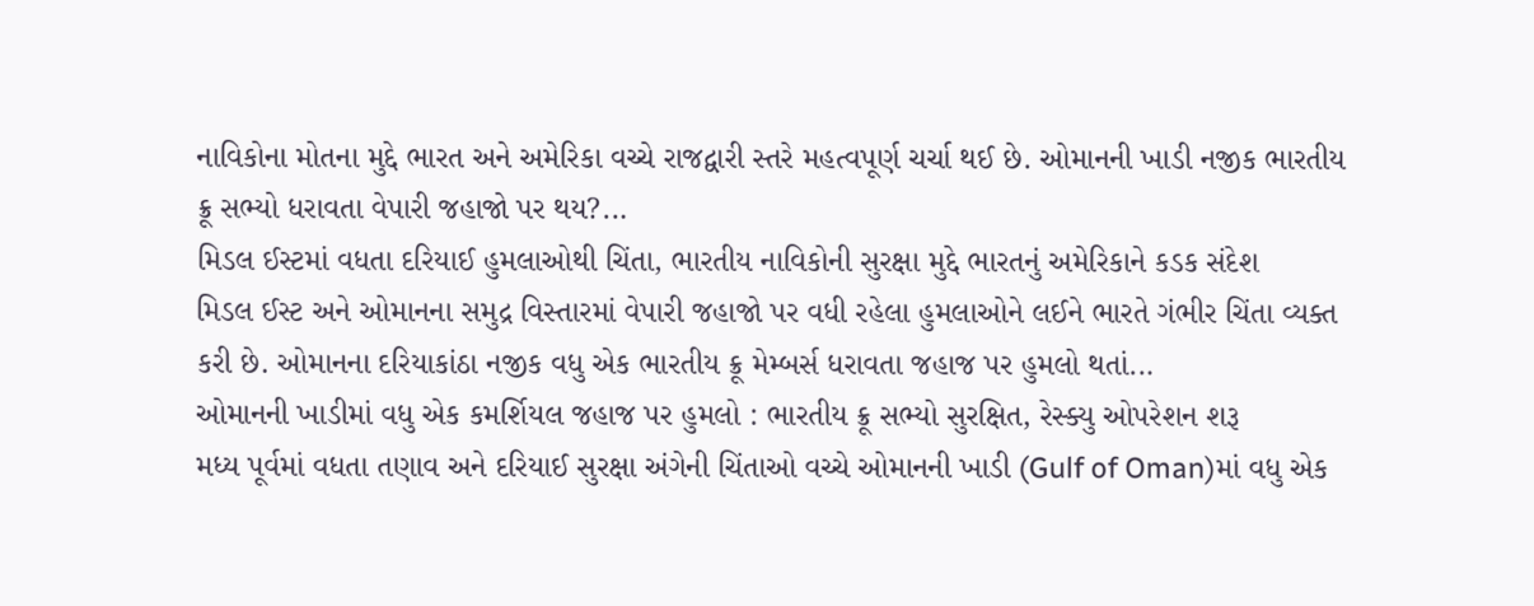નાવિકોના મોતના મુદ્દે ભારત અને અમેરિકા વચ્ચે રાજદ્વારી સ્તરે મહત્વપૂર્ણ ચર્ચા થઈ છે. ઓમાનની ખાડી નજીક ભારતીય ક્રૂ સભ્યો ધરાવતા વેપારી જહાજો પર થય?...
મિડલ ઈસ્ટમાં વધતા દરિયાઈ હુમલાઓથી ચિંતા, ભારતીય નાવિકોની સુરક્ષા મુદ્દે ભારતનું અમેરિકાને કડક સંદેશ
મિડલ ઈસ્ટ અને ઓમાનના સમુદ્ર વિસ્તારમાં વેપારી જહાજો પર વધી રહેલા હુમલાઓને લઈને ભારતે ગંભીર ચિંતા વ્યક્ત કરી છે. ઓમાનના દરિયાકાંઠા નજીક વધુ એક ભારતીય ક્રૂ મેમ્બર્સ ધરાવતા જહાજ પર હુમલો થતાં...
ઓમાનની ખાડીમાં વધુ એક કમર્શિયલ જહાજ પર હુમલો : ભારતીય ક્રૂ સભ્યો સુરક્ષિત, રેસ્ક્યુ ઓપરેશન શરૂ
મધ્ય પૂર્વમાં વધતા તણાવ અને દરિયાઈ સુરક્ષા અંગેની ચિંતાઓ વચ્ચે ઓમાનની ખાડી (Gulf of Oman)માં વધુ એક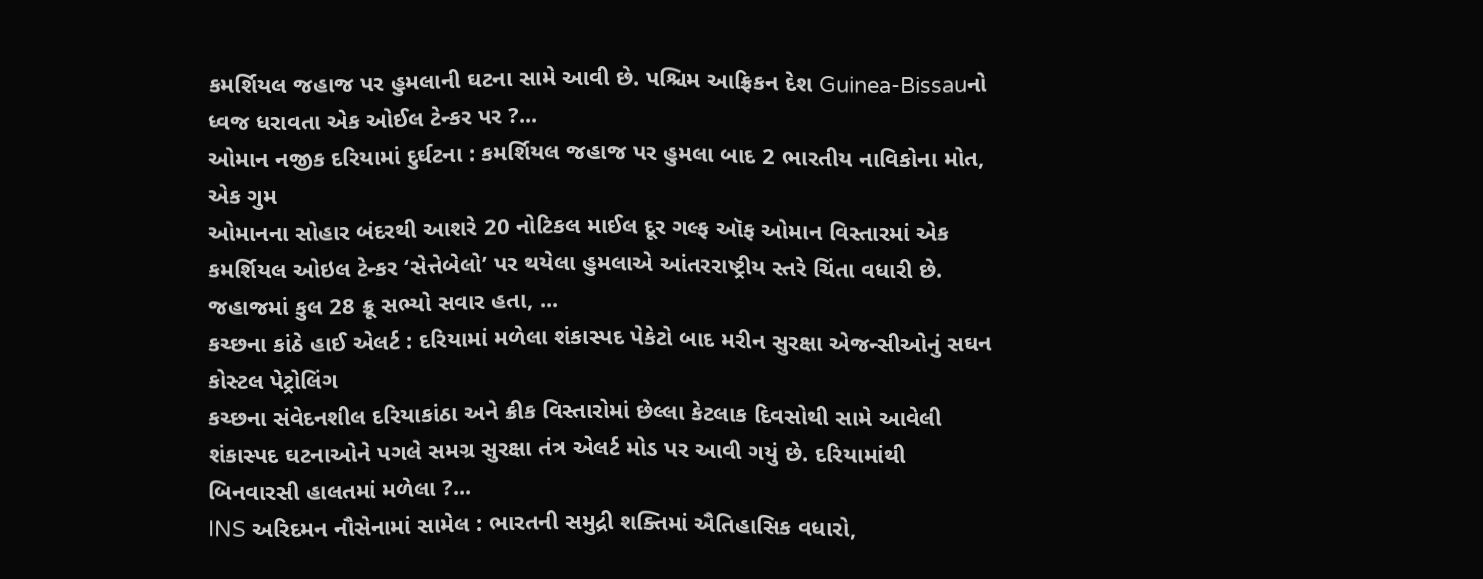કમર્શિયલ જહાજ પર હુમલાની ઘટના સામે આવી છે. પશ્ચિમ આફ્રિકન દેશ Guinea-Bissauનો ધ્વજ ધરાવતા એક ઓઈલ ટેન્કર પર ?...
ઓમાન નજીક દરિયામાં દુર્ઘટના : કમર્શિયલ જહાજ પર હુમલા બાદ 2 ભારતીય નાવિકોના મોત, એક ગુમ
ઓમાનના સોહાર બંદરથી આશરે 20 નોટિકલ માઈલ દૂર ગલ્ફ ઑફ ઓમાન વિસ્તારમાં એક કમર્શિયલ ઓઇલ ટેન્કર ‘સેત્તેબેલો’ પર થયેલા હુમલાએ આંતરરાષ્ટ્રીય સ્તરે ચિંતા વધારી છે. જહાજમાં કુલ 28 ક્રૂ સભ્યો સવાર હતા, ...
કચ્છના કાંઠે હાઈ એલર્ટ : દરિયામાં મળેલા શંકાસ્પદ પેકેટો બાદ મરીન સુરક્ષા એજન્સીઓનું સઘન કોસ્ટલ પેટ્રોલિંગ
કચ્છના સંવેદનશીલ દરિયાકાંઠા અને ક્રીક વિસ્તારોમાં છેલ્લા કેટલાક દિવસોથી સામે આવેલી શંકાસ્પદ ઘટનાઓને પગલે સમગ્ર સુરક્ષા તંત્ર એલર્ટ મોડ પર આવી ગયું છે. દરિયામાંથી બિનવારસી હાલતમાં મળેલા ?...
INS અરિદમન નૌસેનામાં સામેલ : ભારતની સમુદ્રી શક્તિમાં ઐતિહાસિક વધારો,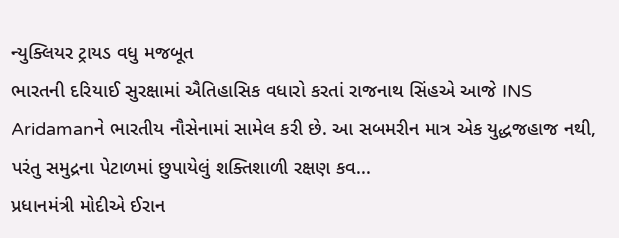ન્યુક્લિયર ટ્રાયડ વધુ મજબૂત
ભારતની દરિયાઈ સુરક્ષામાં ઐતિહાસિક વધારો કરતાં રાજનાથ સિંહએ આજે INS Aridamanને ભારતીય નૌસેનામાં સામેલ કરી છે. આ સબમરીન માત્ર એક યુદ્ધજહાજ નથી, પરંતુ સમુદ્રના પેટાળમાં છુપાયેલું શક્તિશાળી રક્ષણ કવ...
પ્રધાનમંત્રી મોદીએ ઈરાન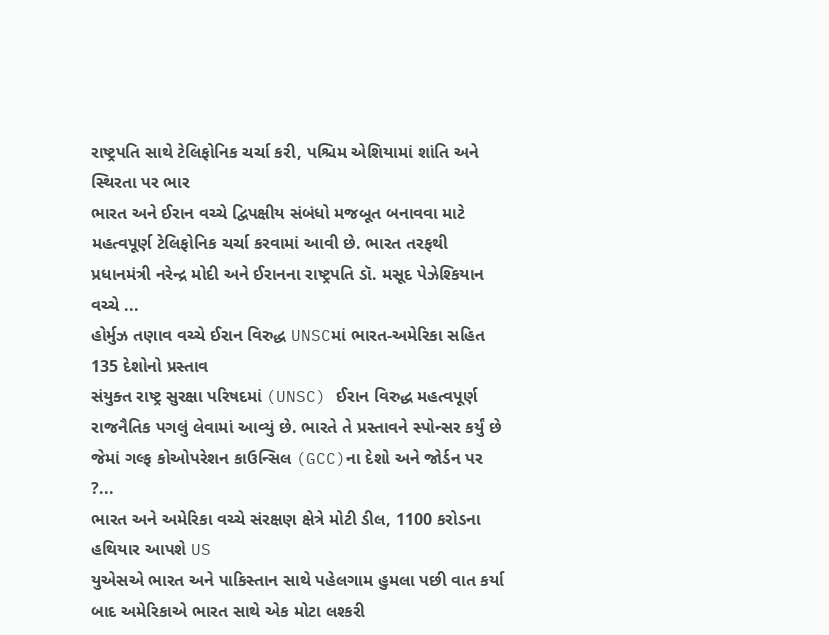રાષ્ટ્રપતિ સાથે ટેલિફોનિક ચર્ચા કરી, પશ્ચિમ એશિયામાં શાંતિ અને સ્થિરતા પર ભાર
ભારત અને ઈરાન વચ્ચે દ્વિપક્ષીય સંબંધો મજબૂત બનાવવા માટે મહત્વપૂર્ણ ટેલિફોનિક ચર્ચા કરવામાં આવી છે. ભારત તરફથી પ્રધાનમંત્રી નરેન્દ્ર મોદી અને ઈરાનના રાષ્ટ્રપતિ ડૉ. મસૂદ પેઝેશ્કિયાન વચ્ચે ...
હોર્મુઝ તણાવ વચ્ચે ઈરાન વિરુદ્ધ UNSCમાં ભારત-અમેરિકા સહિત 135 દેશોનો પ્રસ્તાવ
સંયુક્ત રાષ્ટ્ર સુરક્ષા પરિષદમાં (UNSC) ઈરાન વિરુદ્ધ મહત્વપૂર્ણ રાજનૈતિક પગલું લેવામાં આવ્યું છે. ભારતે તે પ્રસ્તાવને સ્પોન્સર કર્યું છે જેમાં ગલ્ફ કોઓપરેશન કાઉન્સિલ (GCC)ના દેશો અને જોર્ડન પર ?...
ભારત અને અમેરિકા વચ્ચે સંરક્ષણ ક્ષેત્રે મોટી ડીલ, 1100 કરોડના હથિયાર આપશે US
યુએસએ ભારત અને પાકિસ્તાન સાથે પહેલગામ હુમલા પછી વાત કર્યા બાદ અમેરિકાએ ભારત સાથે એક મોટા લશ્કરી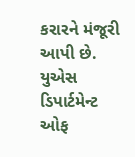કરારને મંજૂરી આપી છે. યુએસ ડિપાર્ટમેન્ટ ઓફ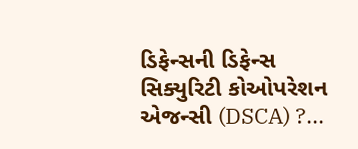ડિફેન્સની ડિફેન્સ સિક્યુરિટી કોઓપરેશન એજન્સી (DSCA) ?...